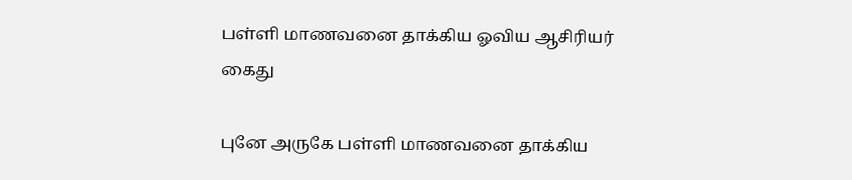பள்ளி மாணவனை தாக்கிய ஓவிய ஆசிரியர் கைது

புனே அருகே பள்ளி மாணவனை தாக்கிய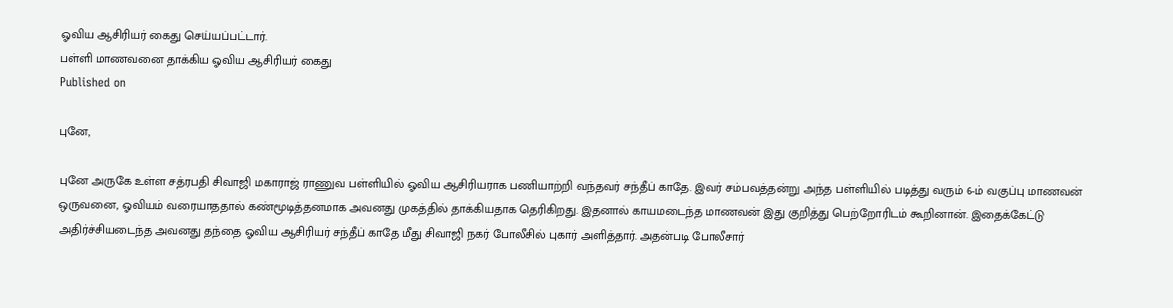ஓவிய ஆசிரியர் கைது செய்யப்பட்டார்.
பள்ளி மாணவனை தாக்கிய ஓவிய ஆசிரியர் கைது
Published on

புனே,

புனே அருகே உள்ள சத்ரபதி சிவாஜி மகாராஜ் ராணுவ பள்ளியில் ஓவிய ஆசிரியராக பணியாற்றி வந்தவர் சந்தீப் காதே. இவர் சம்பவத்தன்று அந்த பள்ளியில் படித்து வரும் 6-ம் வகுப்பு மாணவன் ஒருவனை, ஓவியம் வரையாததால் கண்மூடித்தனமாக அவனது முகத்தில் தாக்கியதாக தெரிகிறது. இதனால் காயமடைந்த மாணவன் இது குறித்து பெற்றோரிடம் கூறினான். இதைக்கேட்டு அதிர்ச்சியடைந்த அவனது தந்தை ஓவிய ஆசிரியர் சந்தீப் காதே மீது சிவாஜி நகர் போலீசில் புகார் அளித்தார். அதன்படி போலீசார்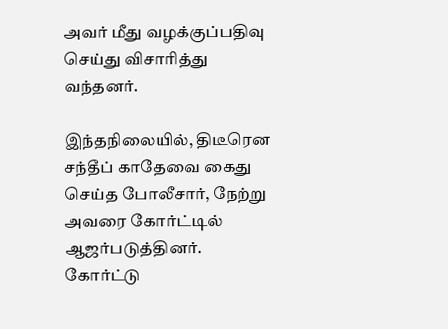அவர் மீது வழக்குப்பதிவு செய்து விசாரித்து வந்தனர்.

இந்தநிலையில், திடீரென சந்தீப் காதேவை கைது செய்த போலீசார், நேற்று அவரை கோர்ட்டில் ஆஜர்படுத்தினர். கோர்ட்டு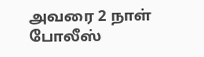அவரை 2 நாள் போலீஸ்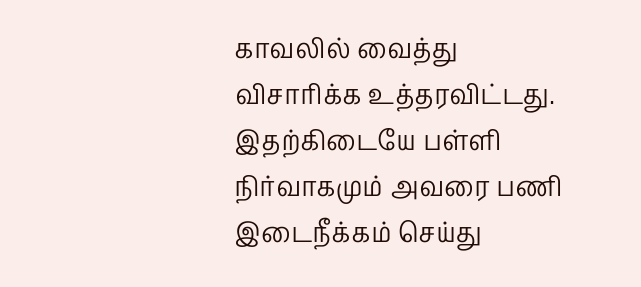காவலில் வைத்து விசாரிக்க உத்தரவிட்டது. இதற்கிடையே பள்ளி நிர்வாகமும் அவரை பணி இடைநீக்கம் செய்து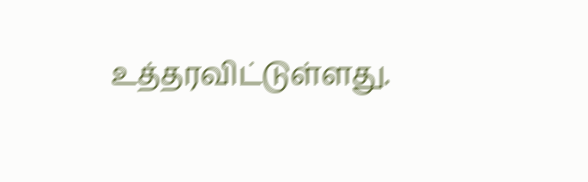உத்தரவிட்டுள்ளது.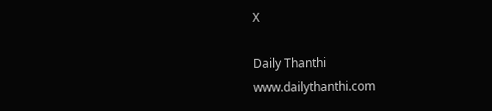X

Daily Thanthi
www.dailythanthi.com